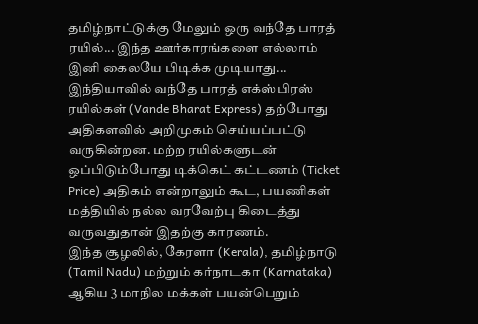தமிழ்நாட்டுக்கு மேலும் ஒரு வந்தே பாரத் ரயில்... இந்த ஊர்காரங்களை எல்லாம் இனி கைலயே பிடிக்க முடியாது...
இந்தியாவில் வந்தே பாரத் எக்ஸ்பிரஸ் ரயில்கள் (Vande Bharat Express) தற்போது அதிகளவில் அறிமுகம் செய்யப்பட்டு வருகின்றன. மற்ற ரயில்களுடன் ஒப்பிடும்போது டிக்கெட் கட்டணம் (Ticket Price) அதிகம் என்றாலும் கூட, பயணிகள் மத்தியில் நல்ல வரவேற்பு கிடைத்து வருவதுதான் இதற்கு காரணம்.
இந்த சூழலில், கேரளா (Kerala), தமிழ்நாடு (Tamil Nadu) மற்றும் கர்நாடகா (Karnataka) ஆகிய 3 மாநில மக்கள் பயன்பெறும்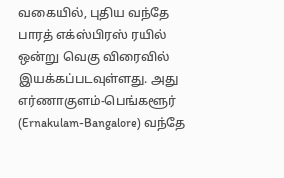வகையில், புதிய வந்தே பாரத் எக்ஸ்பிரஸ் ரயில் ஒன்று வெகு விரைவில் இயக்கப்படவுள்ளது. அது எர்ணாகுளம்-பெங்களூர் (Ernakulam-Bangalore) வந்தே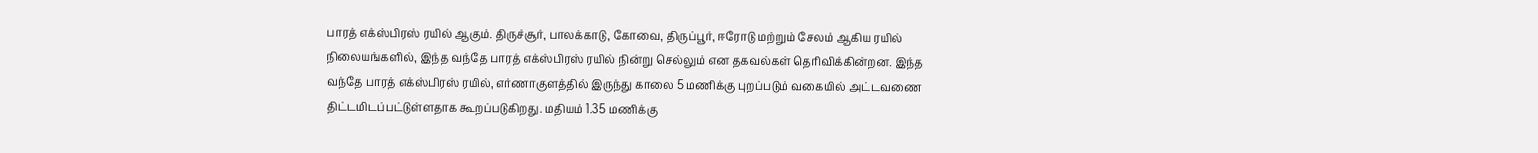பாரத் எக்ஸ்பிரஸ் ரயில் ஆகும். திருச்சூர், பாலக்காடு, கோவை, திருப்பூர், ஈரோடு மற்றும் சேலம் ஆகிய ரயில் நிலையங்களில், இந்த வந்தே பாரத் எக்ஸ்பிரஸ் ரயில் நின்று செல்லும் என தகவல்கள் தெரிவிக்கின்றன. இந்த வந்தே பாரத் எக்ஸ்பிரஸ் ரயில், எர்ணாகுளத்தில் இருந்து காலை 5 மணிக்கு புறப்படும் வகையில் அட்டவணை திட்டமிடப்பட்டுள்ளதாக கூறப்படுகிறது. மதியம் 1.35 மணிக்கு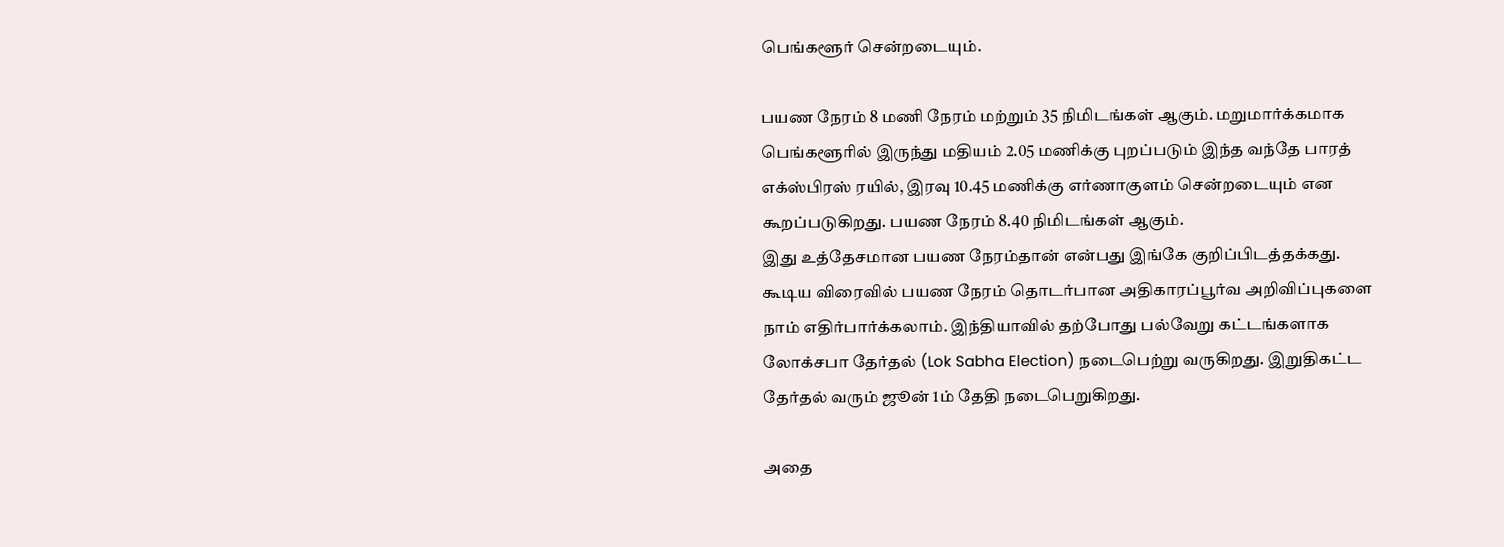பெங்களூர் சென்றடையும்.

பயண நேரம் 8 மணி நேரம் மற்றும் 35 நிமிடங்கள் ஆகும். மறுமார்க்கமாக பெங்களூரில் இருந்து மதியம் 2.05 மணிக்கு புறப்படும் இந்த வந்தே பாரத் எக்ஸ்பிரஸ் ரயில், இரவு 10.45 மணிக்கு எர்ணாகுளம் சென்றடையும் என கூறப்படுகிறது. பயண நேரம் 8.40 நிமிடங்கள் ஆகும்.
இது உத்தேசமான பயண நேரம்தான் என்பது இங்கே குறிப்பிடத்தக்கது. கூடிய விரைவில் பயண நேரம் தொடர்பான அதிகாரப்பூர்வ அறிவிப்புகளை நாம் எதிர்பார்க்கலாம். இந்தியாவில் தற்போது பல்வேறு கட்டங்களாக லோக்சபா தேர்தல் (Lok Sabha Election) நடைபெற்று வருகிறது. இறுதிகட்ட தேர்தல் வரும் ஜூன் 1ம் தேதி நடைபெறுகிறது.

அதை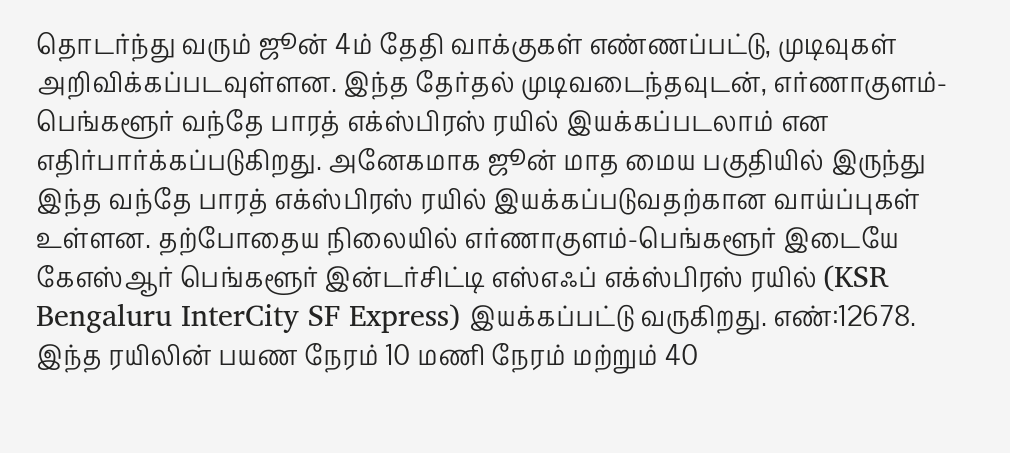தொடர்ந்து வரும் ஜூன் 4ம் தேதி வாக்குகள் எண்ணப்பட்டு, முடிவுகள் அறிவிக்கப்படவுள்ளன. இந்த தேர்தல் முடிவடைந்தவுடன், எர்ணாகுளம்-பெங்களூர் வந்தே பாரத் எக்ஸ்பிரஸ் ரயில் இயக்கப்படலாம் என எதிர்பார்க்கப்படுகிறது. அனேகமாக ஜூன் மாத மைய பகுதியில் இருந்து இந்த வந்தே பாரத் எக்ஸ்பிரஸ் ரயில் இயக்கப்படுவதற்கான வாய்ப்புகள் உள்ளன. தற்போதைய நிலையில் எர்ணாகுளம்-பெங்களூர் இடையே கேஎஸ்ஆர் பெங்களூர் இன்டர்சிட்டி எஸ்எஃப் எக்ஸ்பிரஸ் ரயில் (KSR Bengaluru InterCity SF Express) இயக்கப்பட்டு வருகிறது. எண்:12678. இந்த ரயிலின் பயண நேரம் 10 மணி நேரம் மற்றும் 40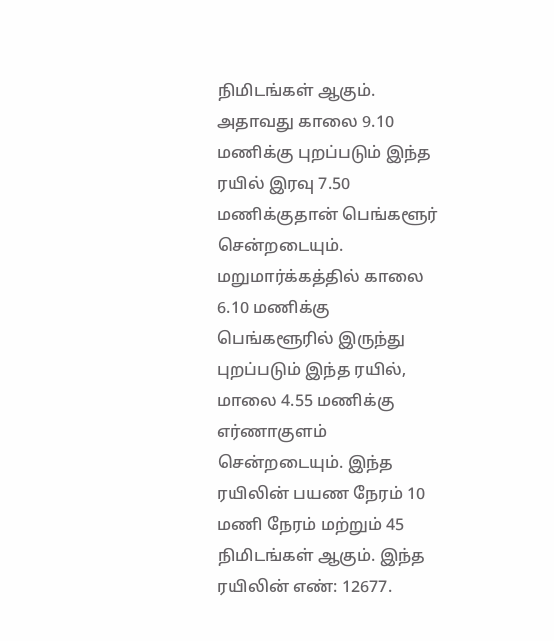நிமிடங்கள் ஆகும்.
அதாவது காலை 9.10 மணிக்கு புறப்படும் இந்த ரயில் இரவு 7.50 மணிக்குதான் பெங்களூர் சென்றடையும். மறுமார்க்கத்தில் காலை 6.10 மணிக்கு பெங்களூரில் இருந்து புறப்படும் இந்த ரயில், மாலை 4.55 மணிக்கு எர்ணாகுளம் சென்றடையும். இந்த ரயிலின் பயண நேரம் 10 மணி நேரம் மற்றும் 45 நிமிடங்கள் ஆகும். இந்த ரயிலின் எண்: 12677.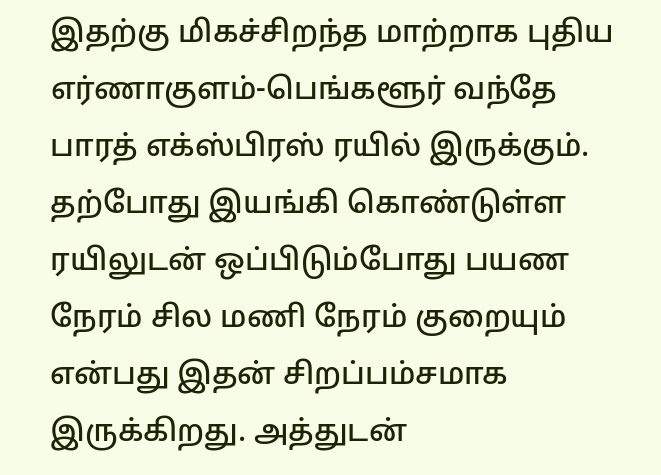இதற்கு மிகச்சிறந்த மாற்றாக புதிய எர்ணாகுளம்-பெங்களூர் வந்தே பாரத் எக்ஸ்பிரஸ் ரயில் இருக்கும். தற்போது இயங்கி கொண்டுள்ள ரயிலுடன் ஒப்பிடும்போது பயண நேரம் சில மணி நேரம் குறையும் என்பது இதன் சிறப்பம்சமாக இருக்கிறது. அத்துடன்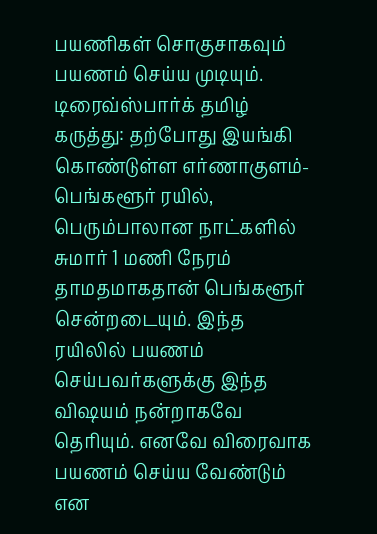பயணிகள் சொகுசாகவும் பயணம் செய்ய முடியும்.
டிரைவ்ஸ்பார்க் தமிழ் கருத்து: தற்போது இயங்கி கொண்டுள்ள எர்ணாகுளம்-பெங்களூர் ரயில், பெரும்பாலான நாட்களில் சுமார் 1 மணி நேரம் தாமதமாகதான் பெங்களூர் சென்றடையும். இந்த ரயிலில் பயணம் செய்பவர்களுக்கு இந்த விஷயம் நன்றாகவே தெரியும். எனவே விரைவாக பயணம் செய்ய வேண்டும் என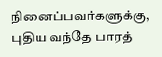நினைப்பவர்களுக்கு, புதிய வந்தே பாரத்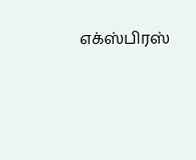எக்ஸ்பிரஸ்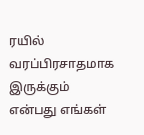ரயில் வரப்பிரசாதமாக இருக்கும் என்பது எங்கள்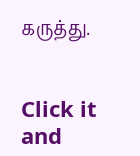கருத்து.


Click it and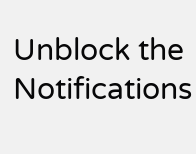Unblock the Notifications